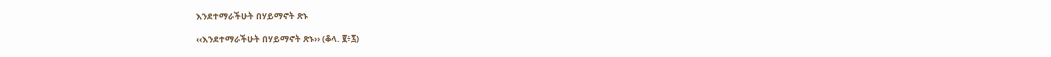እንደተማራችሁት በሃይማኖት ጽኑ

‹‹እንደተማራችሁት በሃይማኖት ጽኑ›› (ቆላ. ፪፥፯)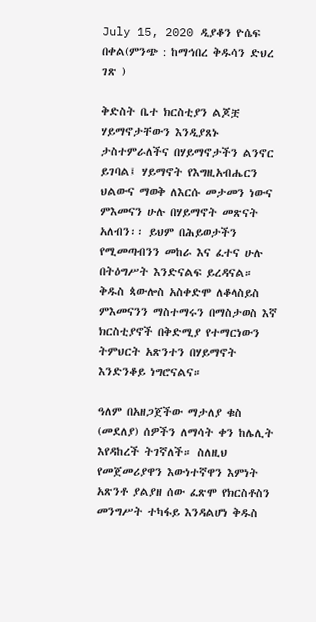July 15, 2020 ዲያቆን ዮሴፍ በቀል(ምንጭ : ከማኅበረ ቅዱሳን ድህረ ገጽ )

ቅድስት ቤተ ክርስቲያን ልጆቿ ሃይማኖታቸውን እንዲያጸኑ ታስተምራለችና በሃይማኖታችን ልንኖር ይገባል፤ ሃይማኖት የእግዚአብሔርን ህልውና ማወቅ ለእርሱ መታመን ነውና ምእመናን ሁሉ በሃይማኖት መጽናት አለብን፡፡ ይህም በሕይወታችን የሚመጣብንን መከራ እና ፈተና ሁሉ በትዕግሥት እንድናልፍ ይረዳናል። ቅዱስ ጳውሎስ አስቀድሞ ለቆላስይስ ምእመናንን ማስተማሩን በማስታወስ እኛ ክርስቲያኖች በቅድሚያ የተማርነውን ትምህርት አጽንተን በሃይማኖት እንድንቆይ ነግሮናልና።

ዓለም በአዘጋጀችው ማታለያ ቁስ (መደለያ) ሰዎችን ለማሳት ቀን ከሌሊት እየዳከረች ትገኛለች። ስለዚህ የመጀመሪያዋን እውነተኛዋን እምነት አጽንቶ ያልያዘ ሰው ፈጽሞ የክርስቶስን መንግሥት ተካፋይ እንዳልሆነ ቅዱስ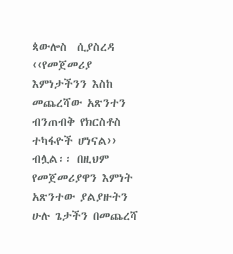ጳውሎስ  ሲያስረዳ ‹‹የመጀመሪያ እምነታችንን እስከ መጨረሻው አጽንተን ብንጠብቅ የክርስቶስ ተካፋዮች ሆነናል›› ብሏል፡፡ በዚህም የመጀመሪያዋን እምነት አጽንተው ያልያዙትን ሁሉ ጌታችን በመጨረሻ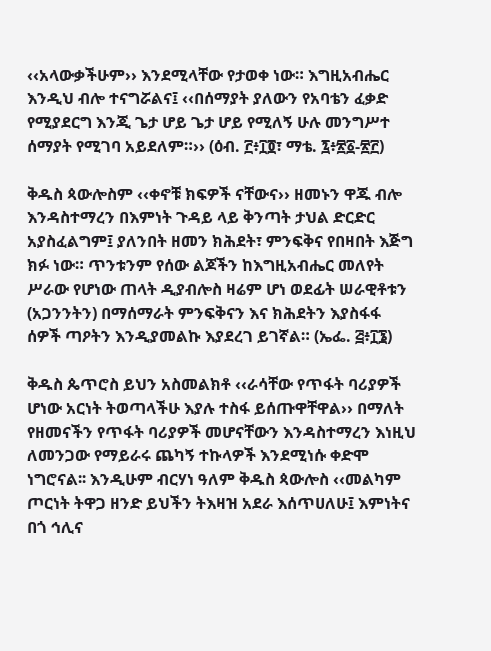‹‹አላውቃችሁም›› እንደሚላቸው የታወቀ ነው። እግዚአብሔር እንዲህ ብሎ ተናግሯልና፤ ‹‹በሰማያት ያለውን የአባቴን ፈቃድ የሚያደርግ እንጂ ጌታ ሆይ ጌታ ሆይ የሚለኝ ሁሉ መንግሥተ ሰማያት የሚገባ አይደለም።›› (ዕብ. ፫፥፲፬፣ ማቴ. ፯፥፳፩-፳፫)

ቅዱስ ጳውሎስም ‹‹ቀኖቹ ክፍዎች ናቸውና›› ዘመኑን ዋጁ ብሎ እንዳስተማረን በእምነት ጉዳይ ላይ ቅንጣት ታህል ድርድር አያስፈልግም፤ ያለንበት ዘመን ክሕደት፣ ምንፍቅና የበዛበት እጅግ ክፉ ነው። ጥንቱንም የሰው ልጆችን ከእግዚአብሔር መለየት ሥራው የሆነው ጠላት ዲያብሎስ ዛሬም ሆነ ወደፊት ሠራዊቶቱን (አጋንንትን) በማሰማራት ምንፍቅናን እና ክሕደትን እያስፋፋ ሰዎች ጣዖትን እንዲያመልኩ እያደረገ ይገኛል። (ኤፌ. ፭፥፲፮)

ቅዱስ ጴጥሮስ ይህን አስመልክቶ ‹‹ራሳቸው የጥፋት ባሪያዎች ሆነው አርነት ትወጣላችሁ እያሉ ተስፋ ይሰጡዋቸዋል›› በማለት የዘመናችን የጥፋት ባሪያዎች መሆናቸውን እንዳስተማረን እነዚህ ለመንጋው የማይራሩ ጨካኝ ተኩላዎች እንደሚነሱ ቀድሞ ነግሮናል፡፡ እንዲሁም ብርሃነ ዓለም ቅዱስ ጳውሎስ ‹‹መልካም ጦርነት ትዋጋ ዘንድ ይህችን ትእዛዝ አደራ እሰጥሀለሁ፤ እምነትና በጎ ኅሊና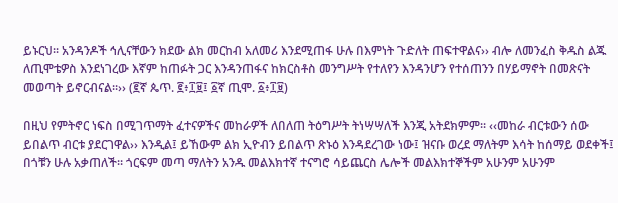ይኑርህ፡፡ አንዳንዶች ኅሊናቸውን ክደው ልክ መርከብ አለመሪ እንደሚጠፋ ሁሉ በእምነት ጉድለት ጠፍተዋልና›› ብሎ ለመንፈስ ቅዱስ ልጁ ለጢሞቴዎስ እንደነገረው እኛም ከጠፉት ጋር እንዳንጠፋና ከክርስቶስ መንግሥት የተለየን እንዳንሆን የተሰጠንን በሃይማኖት በመጽናት መወጣት ይኖርብናል።›› (፪ኛ ጴጥ. ፪፥፲፱፤ ፩ኛ ጢሞ. ፩፥፲፱)

በዚህ የምትኖር ነፍስ በሚገጥማት ፈተናዎችና መከራዎች ለበለጠ ትዕግሥት ትነሣሣለች እንጂ አትደክምም፡፡ ‹‹መከራ ብርቱውን ሰው ይበልጥ ብርቱ ያደርገዋል›› እንዲል፤ ይኸውም ልክ ኢዮብን ይበልጥ ጽኑዕ እንዳደረገው ነው፤ ዝናቡ ወረደ ማለትም እሳት ከሰማይ ወደቀች፤ በጎቹን ሁሉ አቃጠለች። ጎርፍም መጣ ማለትን አንዱ መልእክተኛ ተናግሮ ሳይጨርስ ሌሎች መልእክተኞችም አሁንም አሁንም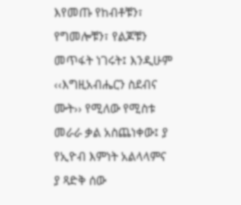እየመጡ የከብቶቹን፣ የግመሎቹን፣ የልጆቹን መጥፋት ነገሩት፤ እንዲሁም ‹‹እግዚአብሔርን ስደብና ሙት›› የሚለው የሚስቱ መራራ ቃል አስጨነቀው፤ ያ የኢዮብ እምነት አልላላምና ያ ጻድቅ ሰው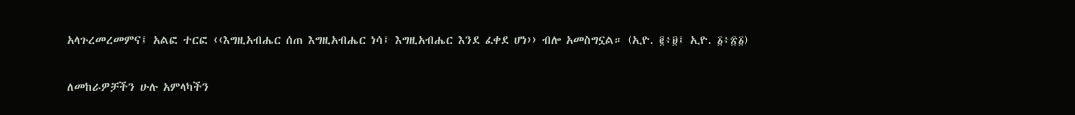አላጉረመረመምና፤ አልፎ ተርፎ ‹‹እግዚአብሔር ሰጠ እግዚአብሔር ነሳ፤ እግዚአብሔር እንደ ፈቀደ ሆነ›› ብሎ አመስግኗል። (ኢዮ. ፪፥፱፤ ኢዮ. ፩፥፳፩)

ለመከራዎቻችን ሁሉ አምላካችን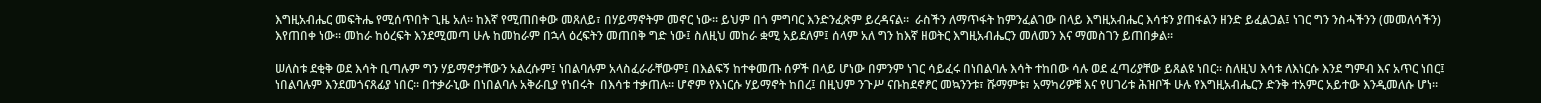እግዚአብሔር መፍትሔ የሚሰጥበት ጊዜ አለ፡፡ ከእኛ የሚጠበቀው መጸለይ፣ በሃይማኖትም መኖር ነው፡፡ ይህም በጎ ምግባር እንድንፈጽም ይረዳናል።  ራስችን ለማጥፋት ከምንፈልገው በላይ እግዚአብሔር እሳቱን ያጠፋልን ዘንድ ይፈልጋል፤ ነገር ግን ንስሓችንን (መመለሳችን) እየጠበቀ ነው። መከራ ከዕረፍት እንደሚመጣ ሁሉ ከመከራም በኋላ ዕረፍትን መጠበቅ ግድ ነው፤ ስለዚህ መከራ ቋሚ አይደለም፤ ሰላም አለ ግን ከእኛ ዘወትር እግዚአብሔርን መለመን እና ማመስገን ይጠበቃል።

ሠለስቱ ደቂቅ ወደ እሳት ቢጣሉም ግን ሃይማኖታቸውን አልረሱም፤ ነበልባሉም አላስፈራራቸውም፤ በእልፍኝ ከተቀመጡ ሰዎች በላይ ሆነው በምንም ነገር ሳይፈሩ በነበልባሉ እሳት ተከበው ሳሉ ወደ ፈጣሪያቸው ይጸልዩ ነበር። ስለዚህ እሳቱ ለእነርሱ እንደ ግምብ እና አጥር ነበር፤ ነበልባሉም እንደመጎናጸፊያ ነበር። በተቃራኒው በነበልባሉ አቅራቢያ የነበሩት  በእሳቱ ተቃጠሉ። ሆኖም የእነርሱ ሃይማኖት ከበረ፤ በዚህም ንጉሥ ናቡከደኖፆር መኳንንቱ፣ ሹማምቱ፣ አማካሪዎቹ እና የሀገሪቱ ሕዝቦች ሁሉ የእግዚአብሔርን ድንቅ ተአምር አይተው እንዲመለሱ ሆነ።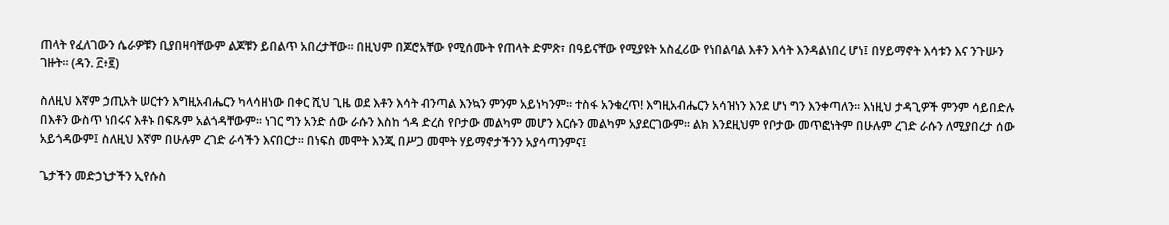ጠላት የፈለገውን ሴራዎቹን ቢያበዛባቸውም ልጆቹን ይበልጥ አበረታቸው፡፡ በዚህም በጆሮአቸው የሚሰሙት የጠላት ድምጽ፣ በዓይናቸው የሚያዩት አስፈሪው የነበልባል እቶን እሳት እንዳልነበረ ሆነ፤ በሃይማኖት እሳቱን እና ንጉሡን ገዙት። (ዳን. ፫፥፪)

ስለዚህ እኛም ኃጢአት ሠርተን እግዚአብሔርን ካላሳዘነው በቀር ሺህ ጊዜ ወደ እቶን እሳት ብንጣል እንኳን ምንም አይነካንም፡፡ ተስፋ አንቁረጥ! እግዚአብሔርን አሳዝነን እንደ ሆነ ግን እንቀጣለን፡፡ እነዚህ ታዳጊዎች ምንም ሳይበድሉ በእቶን ውስጥ ነበሩና እቶኑ በፍጹም አልጎዳቸውም፡፡ ነገር ግን አንድ ሰው ራሱን እስከ ጎዳ ድረስ የቦታው መልካም መሆን እርሱን መልካም አያደርገውም፡፡ ልክ እንደዚህም የቦታው መጥፎነትም በሁሉም ረገድ ራሱን ለሚያበረታ ሰው አይጎዳውም፤ ስለዚህ እኛም በሁሉም ረገድ ራሳችን እናበርታ። በነፍስ መሞት እንጂ በሥጋ መሞት ሃይማኖታችንን አያሳጣንምና፤

ጌታችን መድኃኒታችን ኢየሱስ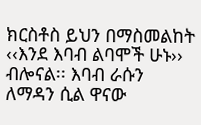ክርስቶስ ይህን በማስመልከት ‹‹እንደ እባብ ልባሞች ሁኑ›› ብሎናል፡፡ እባብ ራሱን ለማዳን ሲል ዋናው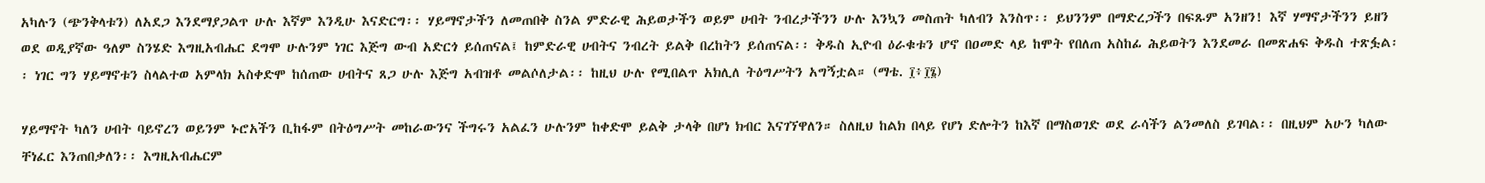አካሉን (ጭንቅላቱን) ለአደጋ እንደማያጋልጥ ሁሉ እኛም እንዲሁ እናድርግ፡፡ ሃይማኖታችን ለመጠበቅ ስንል ምድራዊ ሕይወታችን ወይም ሀብት ንብረታችንን ሁሉ እንኳን መስጠት ካለብን እንስጥ፡፡ ይህንንም በማድረጋችን በፍጹም አንዘን! እኛ ሃማኖታችንን ይዘን ወደ ወዲያኛው ዓለም ስንሄድ እግዚአብሔር ደግሞ ሁሉንም ነገር እጅግ ውብ አድርጎ ይሰጠናል፤ ከምድራዊ ሀብትና ንብረት ይልቅ በረከትን ይሰጠናል፡፡ ቅዱስ ኢዮብ ዕራቁቱን ሆኖ በዐመድ ላይ ከሞት የበለጠ አስከፊ ሕይወትን እንደመራ በመጽሐፍ ቅዱስ ተጽፏል፡፡ ነገር ግን ሃይማኖቱን ስላልተወ አምላክ አስቀድሞ ከሰጠው ሀብትና ጸጋ ሁሉ እጅግ አብዝቶ መልሶለታል፡፡ ከዚህ ሁሉ የሚበልጥ አክሊለ ትዕግሥትን አግኝቷል። (ማቴ. ፲፥፲፮)

ሃይማኖት ካለን ሀብት ባይኖረን ወይንም ኑሮአችን ቢከፋም በትዕግሥት መከራውንና ችግሩን አልፈን ሁሉንም ከቀድሞ ይልቅ ታላቅ በሆነ ክብር እናገኘዋለን። ስለዚህ ከልክ በላይ የሆነ ድሎትን ከእኛ በማስወገድ ወደ ራሳችን ልንመለስ ይገባል፡፡ በዚህም አሁን ካለው ቸነፈር እንጠበቃለን፡፡ እግዚአብሔርም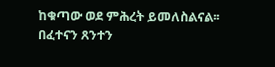ከቁጣው ወደ ምሕረት ይመለስልናል፡፡ በፈተናን ጸንተን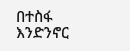በተስፋ እንድንኖር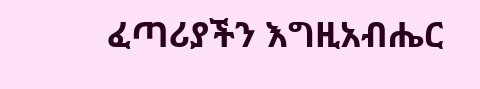ፈጣሪያችን እግዚአብሔር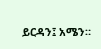ይርዳን፤ አሜን።